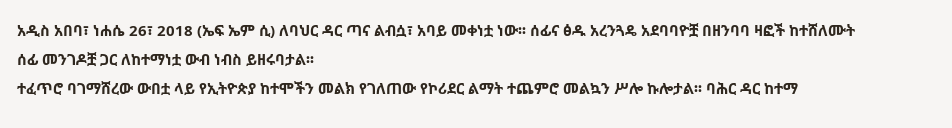አዲስ አበባ፣ ነሐሴ 26፣ 2018 (ኤፍ ኤም ሲ) ለባህር ዳር ጣና ልብሷ፣ አባይ መቀነቷ ነው፡፡ ሰፊና ፅዱ አረንጓዴ አደባባዮቿ በዘንባባ ዛፎች ከተሸለሙት ሰፊ መንገዶቿ ጋር ለከተማነቷ ውብ ነብስ ይዘሩባታል፡፡
ተፈጥሮ ባገማሸረው ውበቷ ላይ የኢትዮጵያ ከተሞችን መልክ የገለጠው የኮሪደር ልማት ተጨምሮ መልኳን ሥሎ ኩሎታል፡፡ ባሕር ዳር ከተማ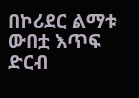በኮሪደር ልማቱ ውበቷ እጥፍ ድርብ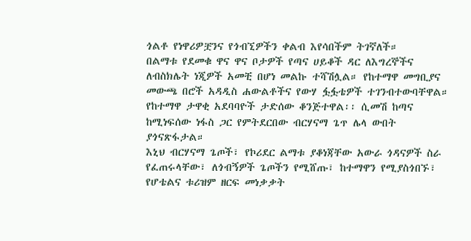ጎልቶ የነዋሪዎቿንና የጎብኚዎችን ቀልብ እየሳበችም ትገኛለች።
በልማቱ የደመቁ ዋና ዋና ቦታዎች የጣና ሀይቆች ዳር ለእግረኞችና ለብስክሌት ነጂዎች አመቺ በሆነ መልኩ ተሻሽሏል። የከተማዋ መግቢያና መውጫ በሮች አዳዲስ ሐውልቶችና የውሃ ፏፏቴዎች ተገንብተውባቸዋል።
የከተማዋ ታዋቂ አደባባዮች ታድሰው ቆንጅተዋል፡፡ ሲመሽ ከጣና ከሚነፍሰው ነፋስ ጋር የምትደርበው ብርሃናማ ጌጥ ሌላ ውበት ያጎናጽፋታል።
እኒህ ብርሃናማ ጌጦች፣ የኮሪደር ልማቱ ያቆነጃቸው አውራ ጎዳናዎች ስራ የፈጠሩላቸው፣ ለጎብኝዎች ጌጦችን የሚሸጡ፣ ከተማዋን የሚያስጎበኙ፣ የሆቴልና ቱሪዝም ዘርፍ መነቃቃት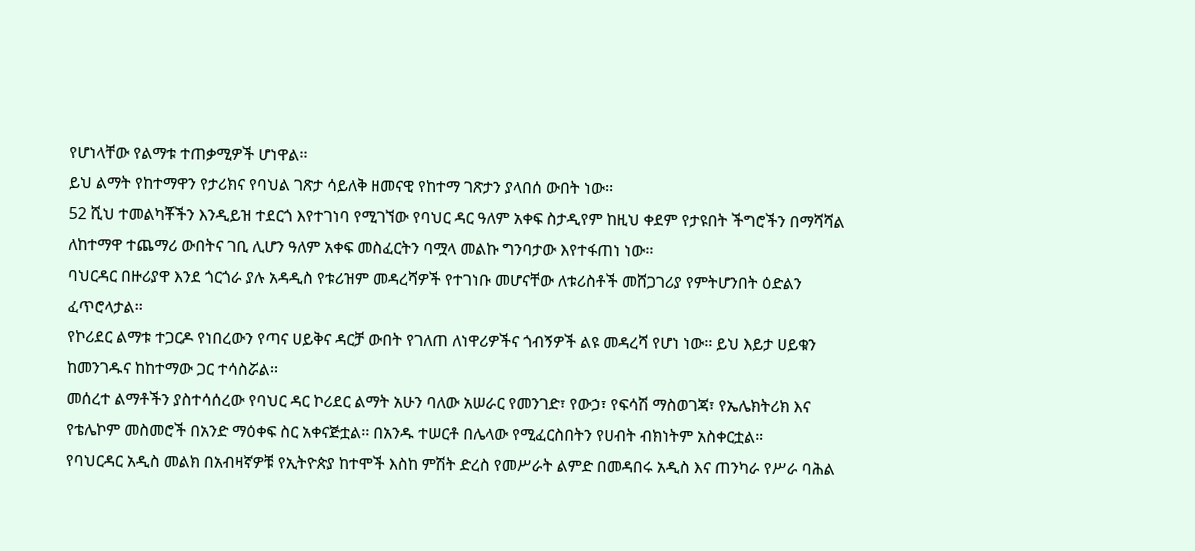የሆነላቸው የልማቱ ተጠቃሚዎች ሆነዋል፡፡
ይህ ልማት የከተማዋን የታሪክና የባህል ገጽታ ሳይለቅ ዘመናዊ የከተማ ገጽታን ያላበሰ ውበት ነው፡፡
52 ሺህ ተመልካቾችን እንዲይዝ ተደርጎ እየተገነባ የሚገኘው የባህር ዳር ዓለም አቀፍ ስታዲየም ከዚህ ቀደም የታዩበት ችግሮችን በማሻሻል ለከተማዋ ተጨማሪ ውበትና ገቢ ሊሆን ዓለም አቀፍ መስፈርትን ባሟላ መልኩ ግንባታው እየተፋጠነ ነው፡፡
ባህርዳር በዙሪያዋ እንደ ጎርጎራ ያሉ አዳዲስ የቱሪዝም መዳረሻዎች የተገነቡ መሆናቸው ለቱሪስቶች መሸጋገሪያ የምትሆንበት ዕድልን ፈጥሮላታል፡፡
የኮሪደር ልማቱ ተጋርዶ የነበረውን የጣና ሀይቅና ዳርቻ ውበት የገለጠ ለነዋሪዎችና ጎብኝዎች ልዩ መዳረሻ የሆነ ነው፡፡ ይህ እይታ ሀይቁን ከመንገዱና ከከተማው ጋር ተሳስሯል፡፡
መሰረተ ልማቶችን ያስተሳሰረው የባህር ዳር ኮሪደር ልማት አሁን ባለው አሠራር የመንገድ፣ የውኃ፣ የፍሳሽ ማስወገጃ፣ የኤሌክትሪክ እና የቴሌኮም መስመሮች በአንድ ማዕቀፍ ስር አቀናጅቷል፡፡ በአንዱ ተሠርቶ በሌላው የሚፈርስበትን የሀብት ብክነትም አስቀርቷል።
የባህርዳር አዲስ መልክ በአብዛኛዎቹ የኢትዮጵያ ከተሞች እስከ ምሽት ድረስ የመሥራት ልምድ በመዳበሩ አዲስ እና ጠንካራ የሥራ ባሕል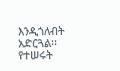እንዲጎለብት አድርጓል፡፡ የተሠሩት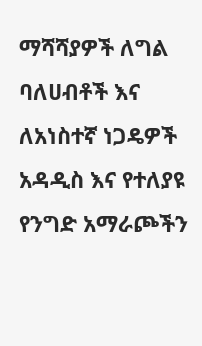ማሻሻያዎች ለግል ባለሀብቶች እና ለአነስተኛ ነጋዴዎች አዳዲስ እና የተለያዩ የንግድ አማራጮችን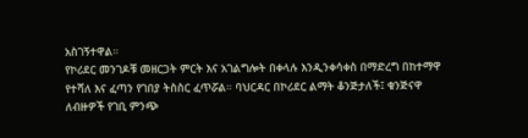አስገኝተዋል።
የኮሪደር መንገዶቹ መዘርጋት ምርት እና አገልግሎት በቀላሉ እንዲንቀሳቀስ በማድረግ በከተማዋ የተሻለ እና ፈጣን የገበያ ትስስር ፈጥሯል። ባህርዳር በኮሪደር ልማት ቆንጅታለች፤ ቁንጅናዋ ለብዙዎች የገቢ ምንጭ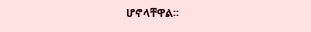ሆኖላቸዋል፡፡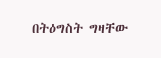በትዕግስት ግዛቸው